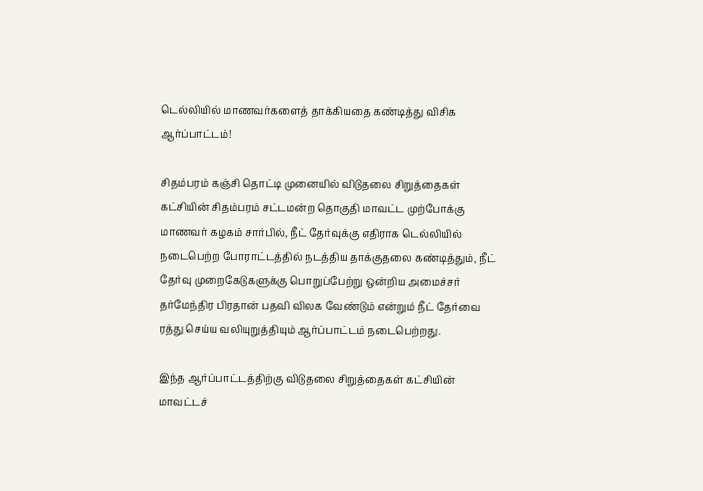டெல்லியில் மாணவர்களைத் தாக்கியதை கண்டித்து விசிக ஆர்ப்பாட்டம்!

சிதம்பரம் கஞ்சி தொட்டி முனையில் விடுதலை சிறுத்தைகள் கட்சியின் சிதம்பரம் சட்டமன்ற தொகுதி மாவட்ட முற்போக்கு மாணவர் கழகம் சார்பில், நீட் தேர்வுக்கு எதிராக டெல்லியில் நடைபெற்ற போராட்டத்தில் நடத்திய தாக்குதலை கண்டித்தும், நீட் தேர்வு முறைகேடுகளுக்கு பொறுப்பேற்று ஒன்றிய அமைச்சர் தர்மேந்திர பிரதான் பதவி விலக வேண்டும் என்றும் நீட் தேர்வை ரத்து செய்ய வலியுறுத்தியும் ஆர்ப்பாட்டம் நடைபெற்றது.

இந்த ஆர்ப்பாட்டத்திற்கு விடுதலை சிறுத்தைகள் கட்சியின் மாவட்டச்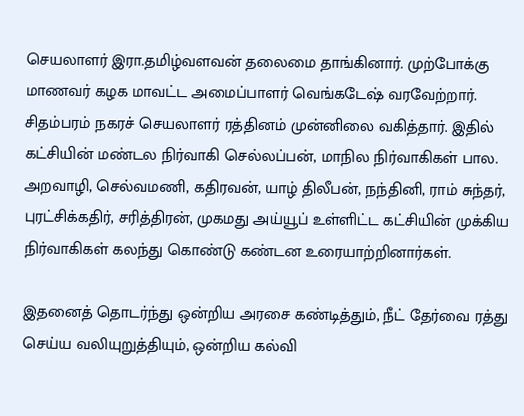செயலாளர் இரா.தமிழ்வளவன் தலைமை தாங்கினார். முற்போக்கு மாணவர் கழக மாவட்ட அமைப்பாளர் வெங்கடேஷ் வரவேற்றார். சிதம்பரம் நகரச் செயலாளர் ரத்தினம் முன்னிலை வகித்தார். இதில் கட்சியின் மண்டல நிர்வாகி செல்லப்பன், மாநில நிர்வாகிகள் பால. அறவாழி, செல்வமணி, கதிரவன், யாழ் திலீபன், நந்தினி, ராம் சுந்தர், புரட்சிக்கதிர், சரித்திரன், முகமது அய்யூப் உள்ளிட்ட கட்சியின் முக்கிய நிர்வாகிகள் கலந்து கொண்டு கண்டன உரையாற்றினார்கள்.

இதனைத் தொடர்ந்து ஒன்றிய அரசை கண்டித்தும், நீட் தேர்வை ரத்து செய்ய வலியுறுத்தியும், ஒன்றிய கல்வி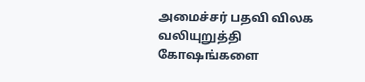அமைச்சர் பதவி விலக வலியுறுத்தி கோஷங்களை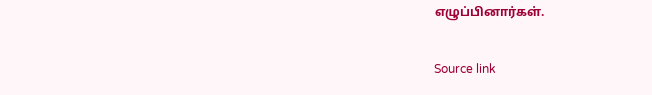எழுப்பினார்கள்.

Source link